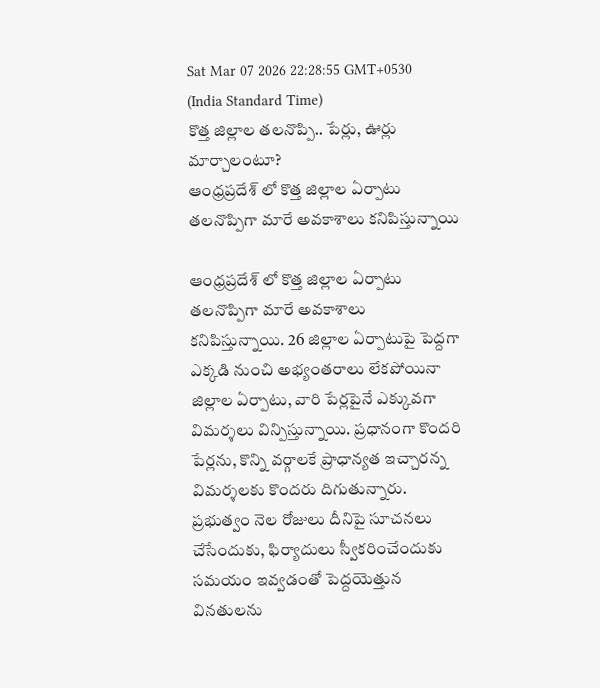Sat Mar 07 2026 22:28:55 GMT+0530 (India Standard Time)
కొత్త జిల్లాల తలనొప్పి.. పేర్లు, ఊర్లు మార్చాలంటూ?
ఆంధ్రప్రదేశ్ లో కొత్త జిల్లాల ఏర్పాటు తలనొప్పిగా మారే అవకాశాలు కనిపిస్తున్నాయి

ఆంధ్రప్రదేశ్ లో కొత్త జిల్లాల ఏర్పాటు తలనొప్పిగా మారే అవకాశాలు కనిపిస్తున్నాయి. 26 జిల్లాల ఏర్పాటుపై పెద్దగా ఎక్కడి నుంచి అభ్యంతరాలు లేకపోయినా జిల్లాల ఏర్పాటు, వారి పేర్లపైనే ఎక్కువగా విమర్శలు విన్పిస్తున్నాయి. ప్రధానంగా కొందరి పేర్లను, కొన్ని వర్గాలకే ప్రాధాన్యత ఇచ్చారన్న విమర్శలకు కొందరు దిగుతున్నారు. ప్రభుత్వం నెల రోజులు దీనిపై సూచనలు చేసేందుకు, ఫిర్యాదులు స్వీకరించేందుకు సమయం ఇవ్వడంతో పెద్దయెత్తున వినతులను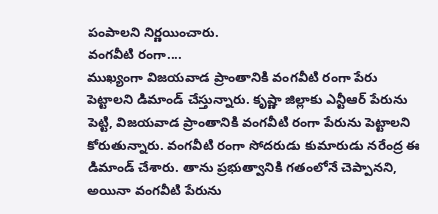పంపాలని నిర్ణయించారు.
వంగవీటి రంగా....
ముఖ్యంగా విజయవాడ ప్రాంతానికి వంగవీటి రంగా పేరు పెట్టాలని డిమాండ్ చేస్తున్నారు. కృష్ణా జిల్లాకు ఎన్టీఆర్ పేరును పెట్టి, విజయవాడ ప్రాంతానికి వంగవీటి రంగా పేరును పెట్టాలని కోరుతున్నారు. వంగవీటి రంగా సోదరుడు కుమారుడు నరేంద్ర ఈ డిమాండ్ చేశారు. తాను ప్రభుత్వానికి గతంలోనే చెప్పానని, అయినా వంగవీటి పేరును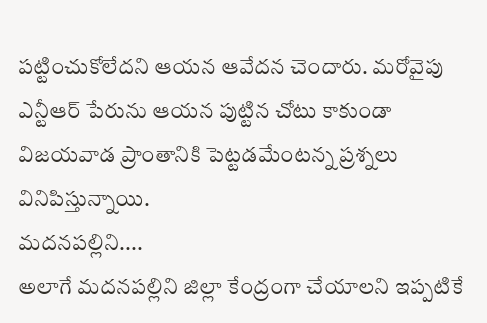పట్టించుకోలేదని ఆయన ఆవేదన చెందారు. మరోవైపు ఎన్టీఆర్ పేరును ఆయన పుట్టిన చోటు కాకుండా విజయవాడ ప్రాంతానికి పెట్టడమేంటన్న ప్రశ్నలు వినిపిస్తున్నాయి.
మదనపల్లిని....
అలాగే మదనపల్లిని జిల్లా కేంద్రంగా చేయాలని ఇప్పటికే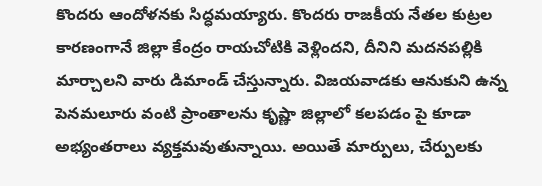కొందరు ఆందోళనకు సిద్ధమయ్యారు. కొందరు రాజకీయ నేతల కుట్రల కారణంగానే జిల్లా కేంద్రం రాయచోటికి వెళ్లిందని, దీనిని మదనపల్లికి మార్చాలని వారు డిమాండ్ చేస్తున్నారు. విజయవాడకు ఆనుకుని ఉన్న పెనమలూరు వంటి ప్రాంతాలను కృష్ణా జిల్లాలో కలపడం పై కూడా అభ్యంతరాలు వ్యక్తమవుతున్నాయి. అయితే మార్పులు, చేర్పులకు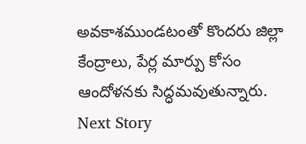అవకాశముండటంతో కొందరు జిల్లా కేంద్రాలు, పేర్ల మార్పు కోసం ఆందోళనకు సిద్ధమవుతున్నారు.
Next Story